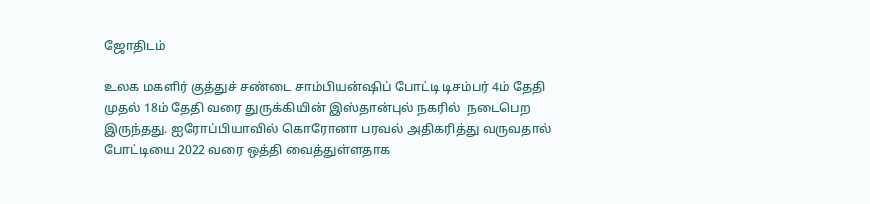ஜோதிடம்

உலக மகளிர் குத்துச் சண்டை சாம்பியன்ஷிப் போட்டி டிசம்பர் 4ம் தேதி முதல் 18ம் தேதி வரை துருக்கியின் இஸ்தான்புல் நகரில்  நடைபெற இருந்தது. ஐரோப்பியாவில் கொரோனா பரவல் அதிகரித்து வருவதால்  போட்டியை 2022 வரை ஒத்தி வைத்துள்ளதாக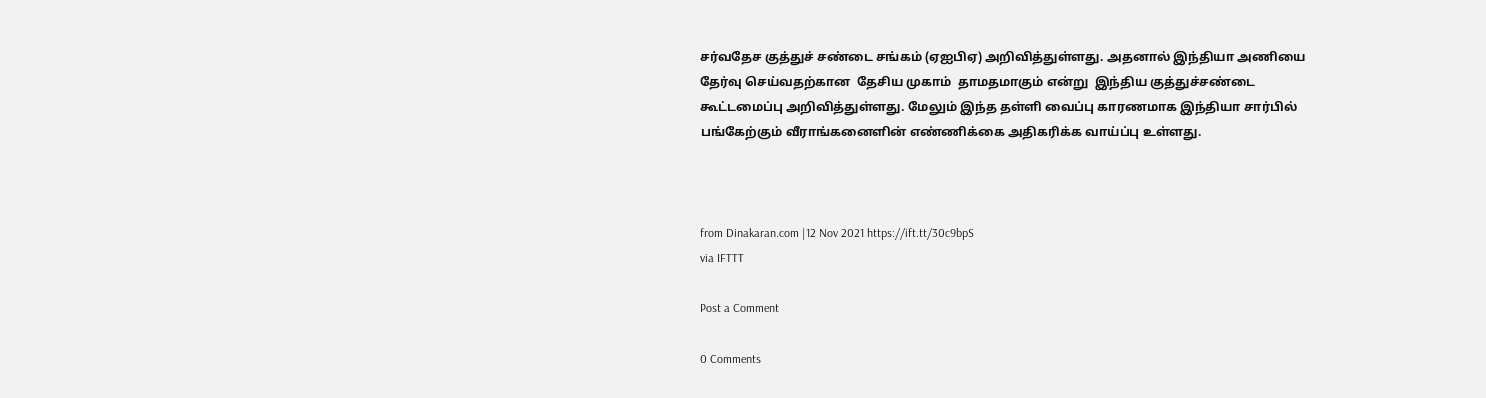சர்வதேச குத்துச் சண்டை சங்கம் (ஏஐபிஏ) அறிவித்துள்ளது. அதனால் இந்தியா அணியை தேர்வு செய்வதற்கான  தேசிய முகாம்  தாமதமாகும் என்று  இந்திய குத்துச்சண்டை  கூட்டமைப்பு அறிவித்துள்ளது. மேலும் இந்த தள்ளி வைப்பு காரணமாக இந்தியா சார்பில் பங்கேற்கும் வீராங்கனைளின் எண்ணிக்கை அதிகரிக்க வாய்ப்பு உள்ளது.



from Dinakaran.com |12 Nov 2021 https://ift.tt/30c9bpS
via IFTTT

Post a Comment

0 Comments